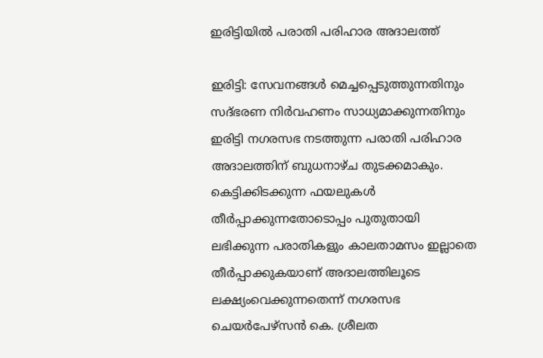ഇരിട്ടിയിൽ പരാതി പരിഹാര അദാലത്ത്

ഇരിട്ടി: സേവനങ്ങൾ മെച്ചപ്പെടുത്തുന്നതിനും സദ്ഭരണ നിർവഹണം സാധ്യമാക്കുന്നതിനും ഇരിട്ടി നഗരസഭ നടത്തുന്ന പരാതി പരിഹാര അദാലത്തിന് ബുധനാഴ്ച തുടക്കമാകും. കെട്ടിക്കിടക്കുന്ന ഫയലുകൾ തീർപ്പാക്കുന്നതോടൊപ്പം പുതുതായി ലഭിക്കുന്ന പരാതികളും കാലതാമസം ഇല്ലാതെ തീർപ്പാക്കുകയാണ് അദാലത്തിലൂടെ ലക്ഷ്യംവെക്കുന്നതെന്ന് നഗരസഭ ചെയർപേഴ്‌സൻ കെ. ശ്രീലത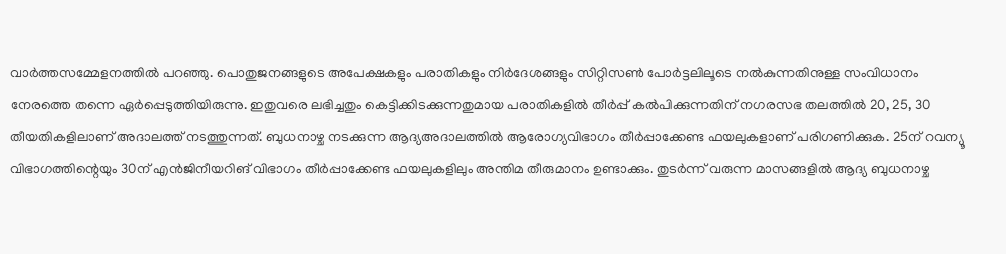വാർത്തസമ്മേളനത്തിൽ പറഞ്ഞു. പൊതുജനങ്ങളുടെ അപേക്ഷകളും പരാതികളും നിർദേശങ്ങളും സിറ്റിസൺ പോർട്ടലിലൂടെ നൽകുന്നതിനുള്ള സംവിധാനം നേരത്തെ തന്നെ ഏർപ്പെടുത്തിയിരുന്നു. ഇതുവരെ ലഭിച്ചതും കെട്ടിക്കിടക്കുന്നതുമായ പരാതികളിൽ തീർപ്പ് കൽപിക്കുന്നതിന് നഗരസഭ തലത്തിൽ 20, 25, 30 തീയതികളിലാണ് അദാലത്ത് നടത്തുന്നത്. ബുധനാഴ്ച നടക്കുന്ന ആദ്യഅദാലത്തിൽ ആരോഗ്യവിഭാഗം തീർപ്പാക്കേണ്ട ഫയലുകളാണ് പരിഗണിക്കുക. 25ന് റവന്യൂ വിഭാഗത്തിന്റെയും 30ന് എൻജിനീയറിങ് വിഭാഗം തീർപ്പാക്കേണ്ട ഫയലുകളിലും അന്തിമ തീരുമാനം ഉണ്ടാക്കും. തുടർന്ന് വരുന്ന മാസങ്ങളിൽ ആദ്യ ബുധനാഴ്ച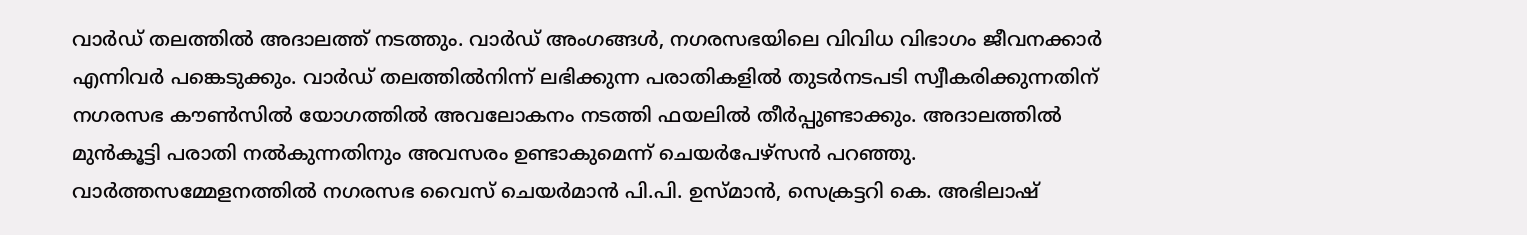വാർഡ് തലത്തിൽ അദാലത്ത് നടത്തും. വാർഡ് അംഗങ്ങൾ, നഗരസഭയിലെ വിവിധ വിഭാഗം ജീവനക്കാർ എന്നിവർ പങ്കെടുക്കും. വാർഡ് തലത്തിൽനിന്ന് ലഭിക്കുന്ന പരാതികളിൽ തുടർനടപടി സ്വീകരിക്കുന്നതിന് നഗരസഭ കൗൺസിൽ യോഗത്തിൽ അവലോകനം നടത്തി ഫയലിൽ തീർപ്പുണ്ടാക്കും. അദാലത്തിൽ മുൻകൂട്ടി പരാതി നൽകുന്നതിനും അവസരം ഉണ്ടാകുമെന്ന് ചെയർപേഴ്‌സൻ പറഞ്ഞു. വാർത്തസമ്മേളനത്തിൽ നഗരസഭ വൈസ് ചെയർമാൻ പി.പി. ഉസ്മാൻ, സെക്രട്ടറി കെ. അഭിലാഷ്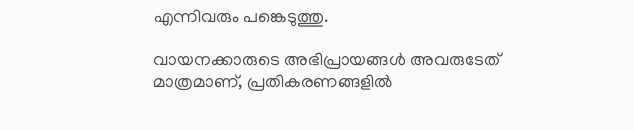എന്നിവരും പങ്കെടുത്തു.

വായനക്കാരുടെ അഭിപ്രായങ്ങള്‍ അവരുടേത് മാത്രമാണ്, പ്രതികരണങ്ങളിൽ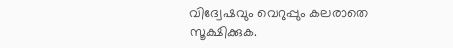വിദ്വേഷവും വെറുപ്പും കലരാതെ സൂക്ഷിക്കുക.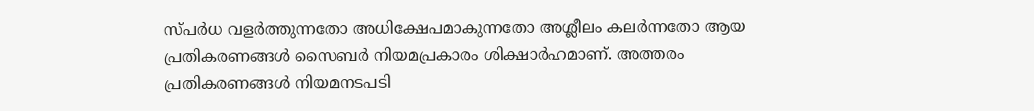സ്പർധ വളർത്തുന്നതോ അധിക്ഷേപമാകുന്നതോ അശ്ലീലം കലർന്നതോ ആയ പ്രതികരണങ്ങൾ സൈബർ നിയമപ്രകാരം ശിക്ഷാർഹമാണ്. അത്തരം പ്രതികരണങ്ങൾ നിയമനടപടി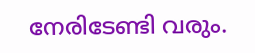നേരിടേണ്ടി വരും.